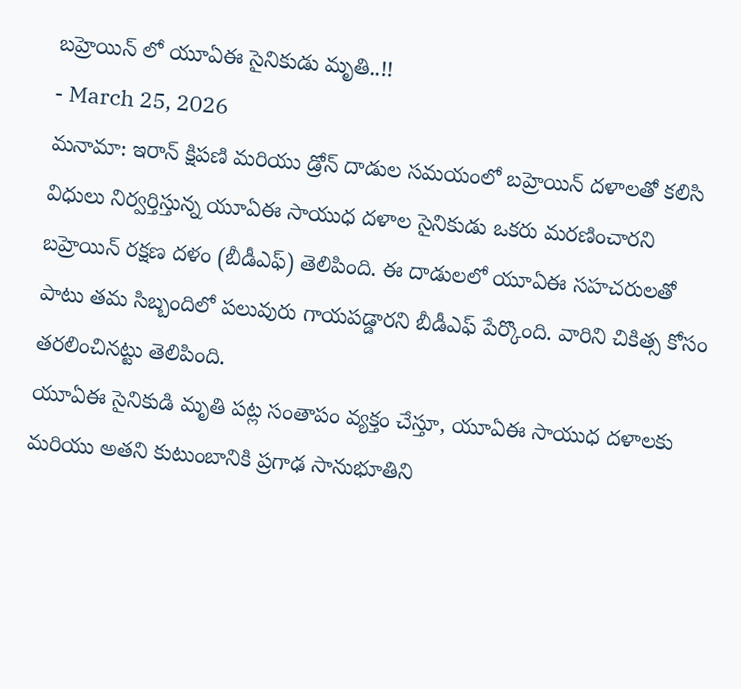బహ్రెయిన్ లో యూఏఈ సైనికుడు మృతి..!!
- March 25, 2026
మనామా: ఇరాన్ క్షిపణి మరియు డ్రోన్ దాడుల సమయంలో బహ్రెయిన్ దళాలతో కలిసి విధులు నిర్వర్తిస్తున్న యూఏఈ సాయుధ దళాల సైనికుడు ఒకరు మరణించారని బహ్రెయిన్ రక్షణ దళం (బీడీఎఫ్) తెలిపింది. ఈ దాడులలో యూఏఈ సహచరులతో పాటు తమ సిబ్బందిలో పలువురు గాయపడ్డారని బీడీఎఫ్ పేర్కొంది. వారిని చికిత్స కోసం తరలించినట్టు తెలిపింది.
యూఏఈ సైనికుడి మృతి పట్ల సంతాపం వ్యక్తం చేస్తూ, యూఏఈ సాయుధ దళాలకు మరియు అతని కుటుంబానికి ప్రగాఢ సానుభూతిని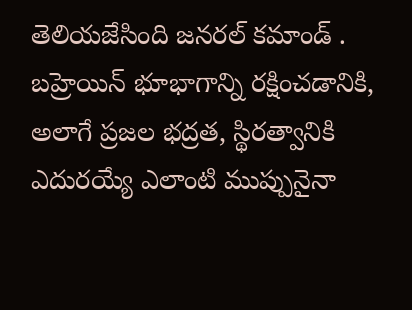తెలియజేసింది జనరల్ కమాండ్ . బహ్రెయిన్ భూభాగాన్ని రక్షించడానికి, అలాగే ప్రజల భద్రత, స్థిరత్వానికి ఎదురయ్యే ఎలాంటి ముప్పునైనా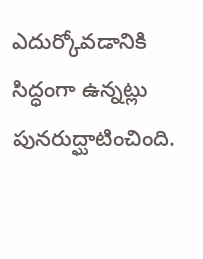ఎదుర్కోవడానికి సిద్ధంగా ఉన్నట్లు పునరుద్ఘాటించింది.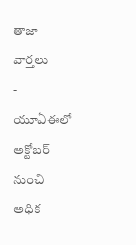తాజా వార్తలు
- యూఏఈలో అక్టోబర్ నుంచి అధిక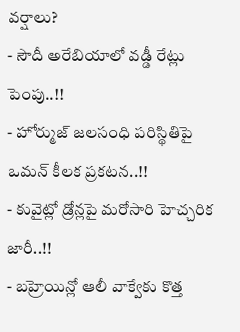వర్షాలు?
- సౌదీ అరేబియాలో వడ్డీ రేట్లు పెంపు..!!
- హోర్ముజ్ జలసంధి పరిస్థితిపై ఒమన్ కీలక ప్రకటన..!!
- కువైట్లో డ్రోన్లపై మరోసారి హెచ్చరిక జారీ..!!
- బహ్రెయిన్లో ఆలీ వాక్వేకు కొత్త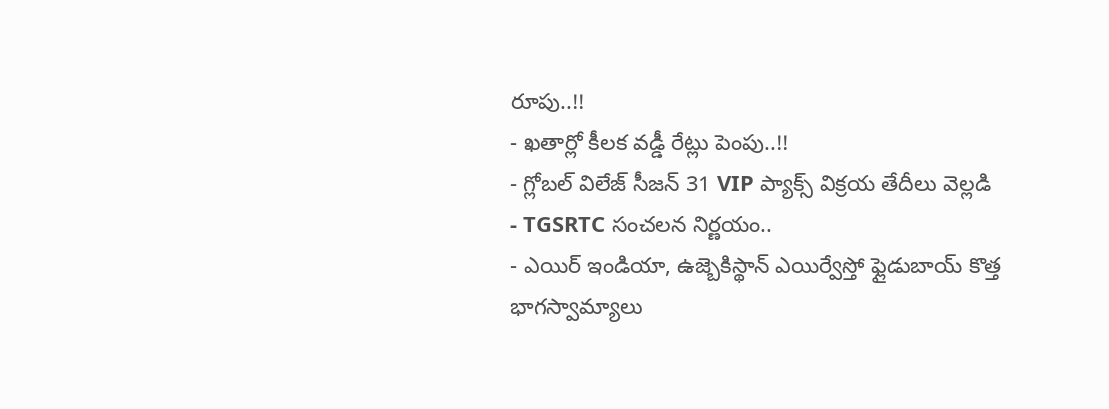రూపు..!!
- ఖతార్లో కీలక వడ్డీ రేట్లు పెంపు..!!
- గ్లోబల్ విలేజ్ సీజన్ 31 VIP ప్యాక్స్ విక్రయ తేదీలు వెల్లడి
- TGSRTC సంచలన నిర్ణయం..
- ఎయిర్ ఇండియా, ఉజ్బెకిస్థాన్ ఎయిర్వేస్తో ఫ్లైడుబాయ్ కొత్త భాగస్వామ్యాలు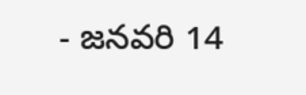- జనవరి 14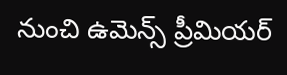నుంచి ఉమెన్స్ ప్రీమియర్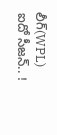లీగ్(WPL) ఐదో సీజన్.. !